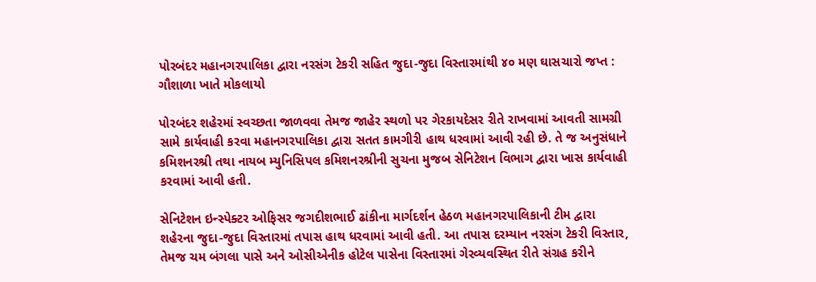પોરબંદર મહાનગરપાલિકા દ્વારા નરસંગ ટેકરી સહિત જુદા-જુદા વિસ્તારમાંથી ૪૦ મણ ઘાસચારો જપ્ત : ગૌશાળા ખાતે મોકલાયો

પોરબંદર શહેરમાં સ્વચ્છતા જાળવવા તેમજ જાહેર સ્થળો પર ગેરકાયદેસર રીતે રાખવામાં આવતી સામગ્રી સામે કાર્યવાહી કરવા મહાનગરપાલિકા દ્વારા સતત કામગીરી હાથ ધરવામાં આવી રહી છે. તે જ અનુસંધાને કમિશનરશ્રી તથા નાયબ મ્યુનિસિપલ કમિશનરશ્રીની સુચના મુજબ સેનિટેશન વિભાગ દ્વારા ખાસ કાર્યવાહી કરવામાં આવી હતી.

સેનિટેશન ઇન્સ્પેક્ટર ઓફિસર જગદીશભાઈ ઢાંકીના માર્ગદર્શન હેઠળ મહાનગરપાલિકાની ટીમ દ્વારા શહેરના જુદા-જુદા વિસ્તારમાં તપાસ હાથ ધરવામાં આવી હતી. આ તપાસ દરમ્યાન નરસંગ ટેકરી વિસ્તાર, તેમજ ચમ બંગલા પાસે અને ઓસીએનીક હોટેલ પાસેના વિસ્તારમાં ગેરવ્યવસ્થિત રીતે સંગ્રહ કરીને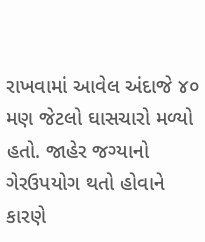રાખવામાં આવેલ અંદાજે ૪૦ મણ જેટલો ઘાસચારો મળ્યો હતો. જાહેર જગ્યાનો ગેરઉપયોગ થતો હોવાને કારણે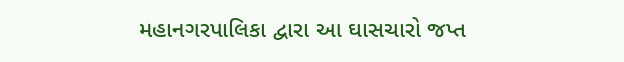મહાનગરપાલિકા દ્વારા આ ઘાસચારો જપ્ત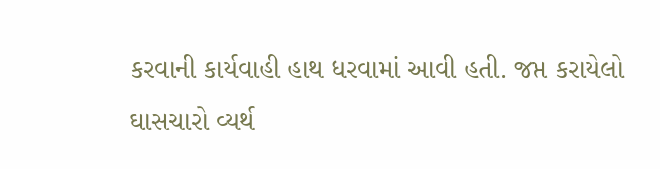કરવાની કાર્યવાહી હાથ ધરવામાં આવી હતી. જપ્ત કરાયેલો ઘાસચારો વ્યર્થ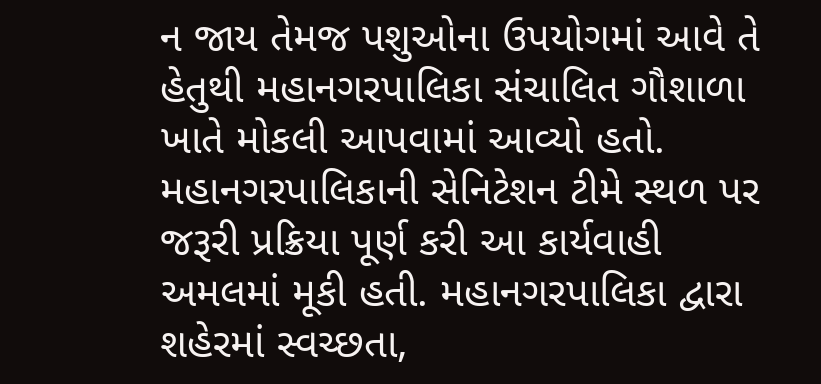ન જાય તેમજ પશુઓના ઉપયોગમાં આવે તે હેતુથી મહાનગરપાલિકા સંચાલિત ગૌશાળા ખાતે મોકલી આપવામાં આવ્યો હતો. મહાનગરપાલિકાની સેનિટેશન ટીમે સ્થળ પર જરૂરી પ્રક્રિયા પૂર્ણ કરી આ કાર્યવાહી અમલમાં મૂકી હતી. મહાનગરપાલિકા દ્વારા શહેરમાં સ્વચ્છતા,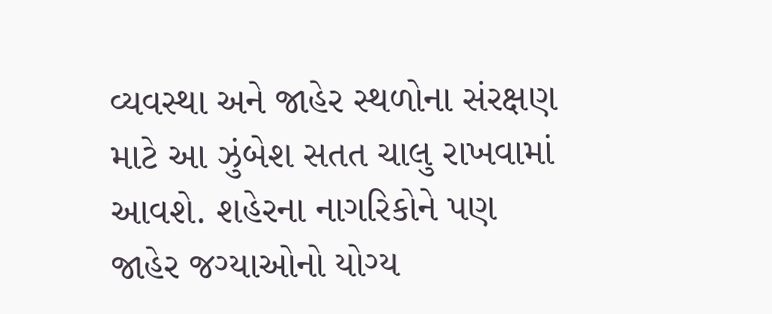વ્યવસ્થા અને જાહેર સ્થળોના સંરક્ષણ માટે આ ઝુંબેશ સતત ચાલુ રાખવામાં આવશે. શહેરના નાગરિકોને પણ જાહેર જગ્યાઓનો યોગ્ય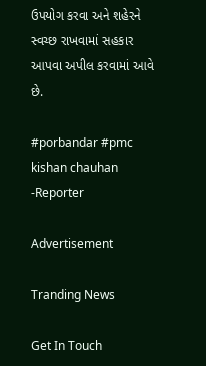ઉપયોગ કરવા અને શહેરને સ્વચ્છ રાખવામાં સહકાર આપવા અપીલ કરવામાં આવે છે.

#porbandar #pmc
kishan chauhan -Reporter

Advertisement

Tranding News

Get In Touch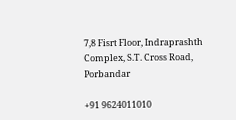7,8 Fisrt Floor, Indraprashth Complex, S.T. Cross Road, Porbandar

+91 9624011010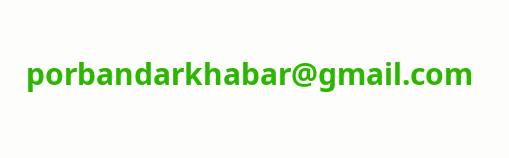porbandarkhabar@gmail.com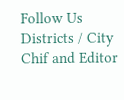Follow Us
Districts / City
Chif and Editor